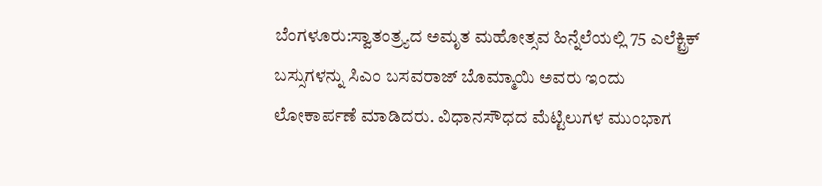ಬೆಂಗಳೂರು:ಸ್ವಾತಂತ್ರ್ಯದ ಅಮೃತ ಮಹೋತ್ಸವ ಹಿನ್ನೆಲೆಯಲ್ಲಿ 75 ಎಲೆಕ್ಟ್ರಿಕ್ ಬಸ್ಸುಗಳನ್ನು ಸಿಎಂ ಬಸವರಾಜ್ ಬೊಮ್ಮಾಯಿ ಅವರು ಇಂದು ಲೋಕಾರ್ಪಣೆ ಮಾಡಿದರು. ವಿಧಾನಸೌಧದ ಮೆಟ್ಟಿಲುಗಳ ಮುಂಭಾಗ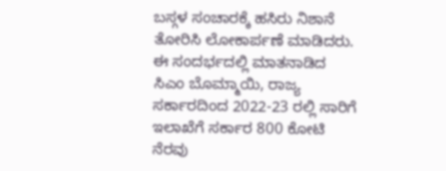ಬಸ್ಗಳ ಸಂಚಾರಕ್ಕೆ ಹಸಿರು ನಿಶಾನೆ ತೋರಿಸಿ‌ ಲೋಕಾರ್ಪಣೆ ಮಾಡಿದರು.
ಈ ಸಂದರ್ಭದಲ್ಲಿ ಮಾತನಾಡಿದ ಸಿಎಂ ಬೊಮ್ಮಾಯಿ, ರಾಜ್ಯ ಸರ್ಕಾರದಿಂದ 2022-23 ರಲ್ಲಿ ಸಾರಿಗೆ ಇಲಾಖೆಗೆ ಸರ್ಕಾರ 800 ಕೋಟಿ ನೆರವು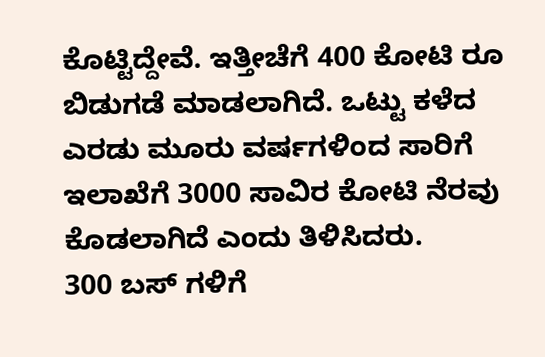ಕೊಟ್ಟಿದ್ದೇವೆ. ಇತ್ತೀಚೆಗೆ 400 ಕೋಟಿ ರೂ ಬಿಡುಗಡೆ ಮಾಡಲಾಗಿದೆ. ಒಟ್ಟು ಕಳೆದ ಎರಡು ಮೂರು ವರ್ಷಗಳಿಂದ ಸಾರಿಗೆ ಇಲಾಖೆಗೆ 3000 ಸಾವಿರ ಕೋಟಿ ನೆರವು ಕೊಡಲಾಗಿದೆ ಎಂದು ತಿಳಿಸಿದರು.
300 ಬಸ್ ಗಳಿಗೆ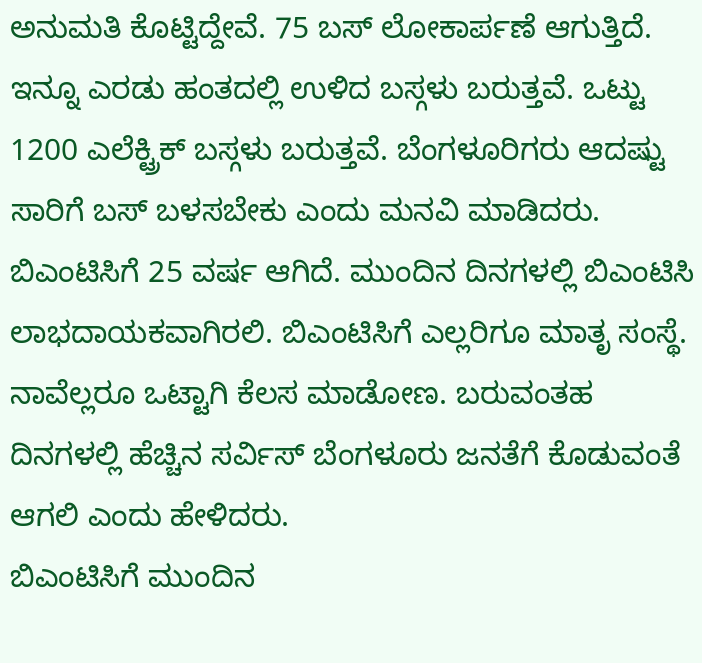ಅನುಮತಿ ಕೊಟ್ಟಿದ್ದೇವೆ. 75 ಬಸ್ ಲೋಕಾರ್ಪಣೆ ಆಗುತ್ತಿದೆ. ಇನ್ನೂ ಎರಡು ಹಂತದಲ್ಲಿ ಉಳಿದ ಬಸ್ಗಳು ಬರುತ್ತವೆ. ಒಟ್ಟು 1200 ಎಲೆಕ್ಟ್ರಿಕ್ ಬಸ್ಗಳು ಬರುತ್ತವೆ. ಬೆಂಗಳೂರಿಗರು ಆದಷ್ಟು ಸಾರಿಗೆ ಬಸ್ ಬಳಸಬೇಕು ಎಂದು ಮನವಿ ಮಾಡಿದರು.
ಬಿಎಂಟಿಸಿಗೆ 25 ವರ್ಷ ಆಗಿದೆ. ಮುಂದಿನ ದಿನಗಳಲ್ಲಿ ಬಿಎಂಟಿಸಿ ಲಾಭದಾಯಕವಾಗಿರಲಿ. ಬಿಎಂಟಿಸಿಗೆ ಎಲ್ಲರಿಗೂ ಮಾತೃ ಸಂಸ್ಥೆ. ನಾವೆಲ್ಲರೂ ಒಟ್ಟಾಗಿ ಕೆಲಸ ಮಾಡೋಣ. ಬರುವಂತಹ ದಿನಗಳಲ್ಲಿ ಹೆಚ್ಚಿನ ಸರ್ವಿಸ್ ಬೆಂಗಳೂರು ಜನತೆಗೆ ಕೊಡುವಂತೆ ಆಗಲಿ ಎಂದು ಹೇಳಿದರು.
ಬಿಎಂಟಿಸಿಗೆ ಮುಂದಿನ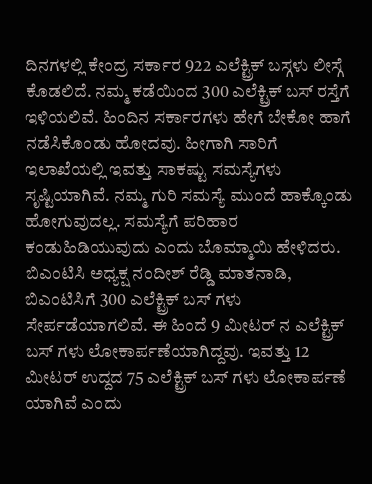ದಿನಗಳಲ್ಲಿ ಕೇಂದ್ರ ಸರ್ಕಾರ 922 ಎಲೆಕ್ಟ್ರಿಕ್‌ ಬಸ್ಗಳು ಲೀಸ್ಗೆ ಕೊಡಲಿದೆ. ನಮ್ಮ ಕಡೆಯಿಂದ 300 ಎಲೆಕ್ಟ್ರಿಕ್ ಬಸ್ ರಸ್ತೆಗೆ ಇಳಿಯಲಿವೆ. ಹಿಂದಿನ ಸರ್ಕಾರಗಳು ಹೇಗೆ ಬೇಕೋ ಹಾಗೆ ನಡೆಸಿಕೊಂಡು ಹೋದವು. ಹೀಗಾಗಿ ಸಾರಿಗೆ ಇಲಾಖೆಯಲ್ಲಿ ಇವತ್ತು ಸಾಕಷ್ಟು ಸಮಸ್ಯೆಗಳು ಸೃಷ್ಟಿಯಾಗಿವೆ. ನಮ್ಮ ಗುರಿ ಸಮಸ್ಯೆ ಮುಂದೆ ಹಾಕ್ಕೊಂಡು ಹೋಗುವುದಲ್ಲ. ಸಮಸ್ಯೆಗೆ ಪರಿಹಾರ ಕಂಡುಹಿಡಿಯುವುದು ಎಂದು ಬೊಮ್ಮಾಯಿ ಹೇಳಿದರು.
ಬಿಎಂಟಿಸಿ ಅಧ್ಯಕ್ಷ ನಂದೀಶ್ ರೆಡ್ಡಿ ಮಾತನಾಡಿ, ಬಿಎಂಟಿಸಿಗೆ 300 ಎಲೆಕ್ಟ್ರಿಕ್ ಬಸ್ ಗಳು ಸೇರ್ಪಡೆಯಾಗಲಿವೆ. ಈ‌ ಹಿಂದೆ 9 ಮೀಟರ್ ನ‌ ಎಲೆಕ್ಟ್ರಿಕ್ ಬಸ್ ಗಳು ಲೋಕಾರ್ಪಣೆಯಾಗಿದ್ದವು. ಇವತ್ತು 12 ಮೀಟರ್ ಉದ್ದದ 75 ಎಲೆಕ್ಟ್ರಿಕ್ ಬಸ್ ಗಳು ಲೋಕಾರ್ಪಣೆ ಯಾಗಿವೆ ಎಂದು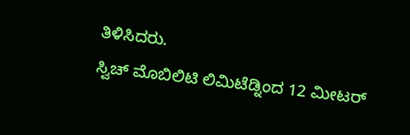ತಿಳಿಸಿದರು.
ಸ್ವಿಚ್ ಮೊಬಿಲಿಟಿ ಲಿಮಿಟೆಡ್ನಿಂದ 12 ಮೀಟರ್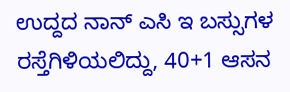ಉದ್ದದ ನಾನ್ ಎಸಿ ಇ ಬಸ್ಸುಗಳ ರಸ್ತೆಗಿಳಿಯಲಿದ್ದು, 40+1 ಆಸನ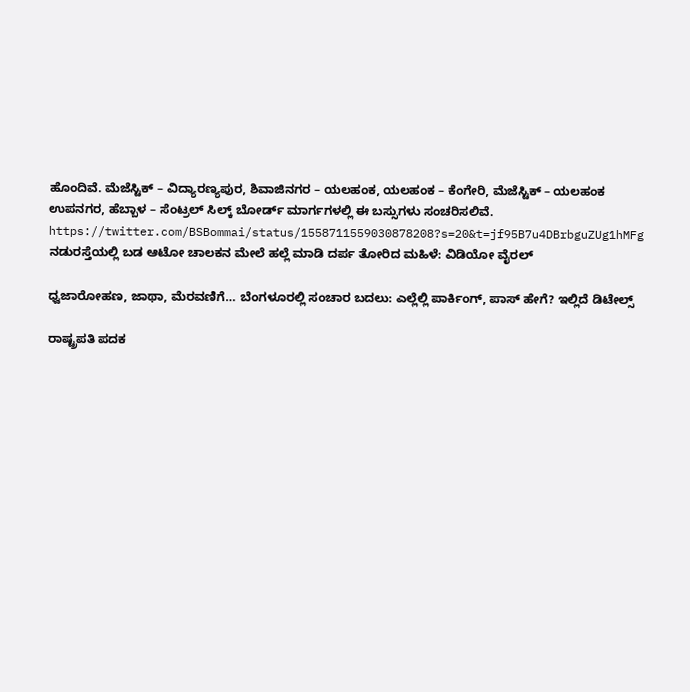ಹೊಂದಿವೆ. ಮೆಜೆಸ್ಟಿಕ್ – ವಿದ್ಯಾರಣ್ಯಪುರ, ಶಿವಾಜಿನಗರ – ಯಲಹಂಕ, ಯಲಹಂಕ – ಕೆಂಗೇರಿ, ಮೆಜೆಸ್ಟಿಕ್ – ಯಲಹಂಕ ಉಪನಗರ, ಹೆಬ್ಬಾಳ – ಸೆಂಟ್ರಲ್ ಸಿಲ್ಕ್ ಬೋರ್ಡ್ ಮಾರ್ಗಗಳಲ್ಲಿ ಈ ಬಸ್ಸುಗಳು ಸಂಚರಿಸಲಿವೆ.
https://twitter.com/BSBommai/status/1558711559030878208?s=20&t=jf95B7u4DBrbguZUg1hMFg
ನಡುರಸ್ತೆಯಲ್ಲಿ ಬಡ ಆಟೋ ಚಾಲಕನ ಮೇಲೆ ಹಲ್ಲೆ ಮಾಡಿ ದರ್ಪ ತೋರಿದ ಮಹಿಳೆ: ವಿಡಿಯೋ ವೈರಲ್

ಧ್ವಜಾರೋಹಣ, ಜಾಥಾ, ಮೆರವಣಿಗೆ… ಬೆಂಗಳೂರಲ್ಲಿ ಸಂಚಾರ ಬದಲು: ಎಲ್ಲೆಲ್ಲಿ ಪಾರ್ಕಿಂಗ್, ಪಾಸ್ ಹೇಗೆ? ಇಲ್ಲಿದೆ ಡಿಟೇಲ್ಸ್

ರಾಷ್ಟ್ರಪತಿ ಪದಕ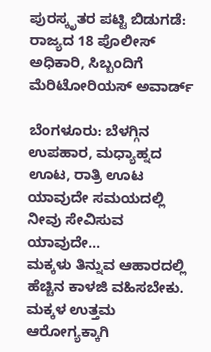ಪುರಸ್ಕೃತರ ಪಟ್ಟಿ ಬಿಡುಗಡೆ: ರಾಜ್ಯದ 18 ಪೊಲೀಸ್ ಅಧಿಕಾರಿ, ಸಿಬ್ಬಂದಿಗೆ ಮೆರಿಟೋರಿಯಸ್ ಅವಾರ್ಡ್

ಬೆಂಗಳೂರು: ಬೆಳಗ್ಗಿನ ಉಪಹಾರ, ಮಧ್ಯಾಹ್ನದ ಊಟ, ರಾತ್ರಿ ಊಟ ಯಾವುದೇ ಸಮಯದಲ್ಲಿ ನೀವು ಸೇವಿಸುವ ಯಾವುದೇ…
ಮಕ್ಕಳು ತಿನ್ನುವ ಆಹಾರದಲ್ಲಿ ಹೆಚ್ಚಿನ ಕಾಳಜಿ ವಹಿಸಬೇಕು. ಮಕ್ಕಳ ಉತ್ತಮ ಆರೋಗ್ಯಕ್ಕಾಗಿ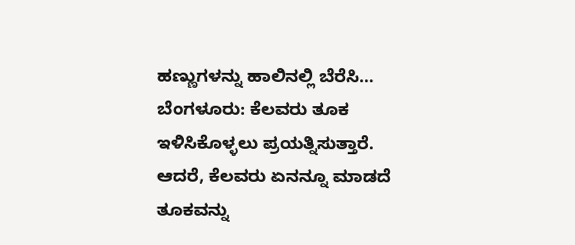ಹಣ್ಣುಗಳನ್ನು ಹಾಲಿನಲ್ಲಿ ಬೆರೆಸಿ…
ಬೆಂಗಳೂರು: ಕೆಲವರು ತೂಕ ಇಳಿಸಿಕೊಳ್ಳಲು ಪ್ರಯತ್ನಿಸುತ್ತಾರೆ. ಆದರೆ, ಕೆಲವರು ಏನನ್ನೂ ಮಾಡದೆ ತೂಕವನ್ನು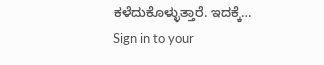ಕಳೆದುಕೊಳ್ಳುತ್ತಾರೆ. ಇದಕ್ಕೆ…
Sign in to your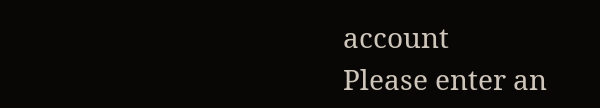account
Please enter an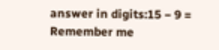answer in digits:15 − 9 =
Remember me